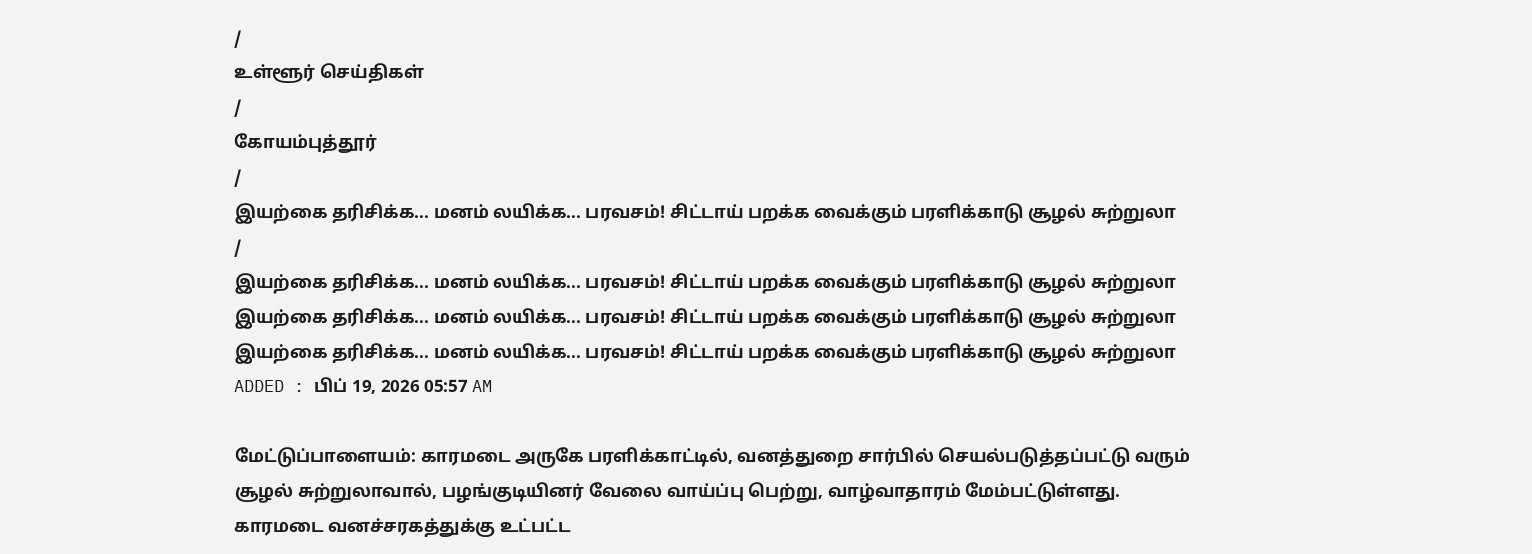/
உள்ளூர் செய்திகள்
/
கோயம்புத்தூர்
/
இயற்கை தரிசிக்க... மனம் லயிக்க... பரவசம்! சிட்டாய் பறக்க வைக்கும் பரளிக்காடு சூழல் சுற்றுலா
/
இயற்கை தரிசிக்க... மனம் லயிக்க... பரவசம்! சிட்டாய் பறக்க வைக்கும் பரளிக்காடு சூழல் சுற்றுலா
இயற்கை தரிசிக்க... மனம் லயிக்க... பரவசம்! சிட்டாய் பறக்க வைக்கும் பரளிக்காடு சூழல் சுற்றுலா
இயற்கை தரிசிக்க... மனம் லயிக்க... பரவசம்! சிட்டாய் பறக்க வைக்கும் பரளிக்காடு சூழல் சுற்றுலா
ADDED : பிப் 19, 2026 05:57 AM

மேட்டுப்பாளையம்: காரமடை அருகே பரளிக்காட்டில், வனத்துறை சார்பில் செயல்படுத்தப்பட்டு வரும் சூழல் சுற்றுலாவால், பழங்குடியினர் வேலை வாய்ப்பு பெற்று, வாழ்வாதாரம் மேம்பட்டுள்ளது.
காரமடை வனச்சரகத்துக்கு உட்பட்ட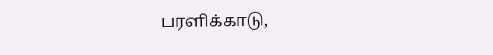பரளிக்காடு,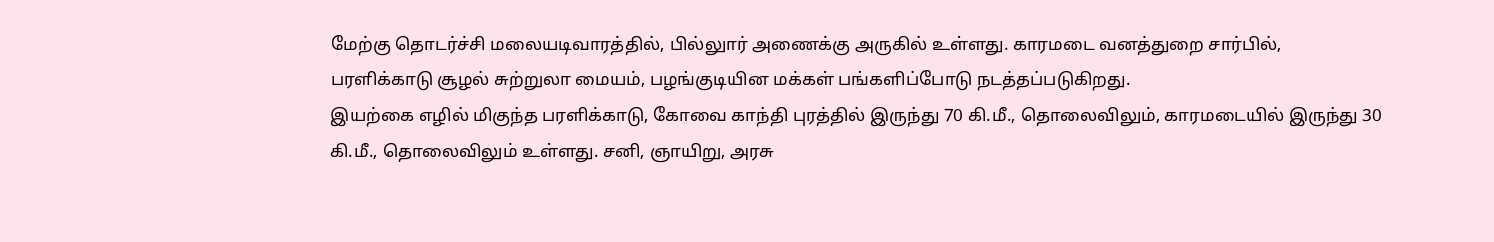மேற்கு தொடர்ச்சி மலையடிவாரத்தில், பில்லுார் அணைக்கு அருகில் உள்ளது. காரமடை வனத்துறை சார்பில், பரளிக்காடு சூழல் சுற்றுலா மையம், பழங்குடியின மக்கள் பங்களிப்போடு நடத்தப்படுகிறது.
இயற்கை எழில் மிகுந்த பரளிக்காடு, கோவை காந்தி புரத்தில் இருந்து 70 கி.மீ., தொலைவிலும், காரமடையில் இருந்து 30 கி.மீ., தொலைவிலும் உள்ளது. சனி, ஞாயிறு, அரசு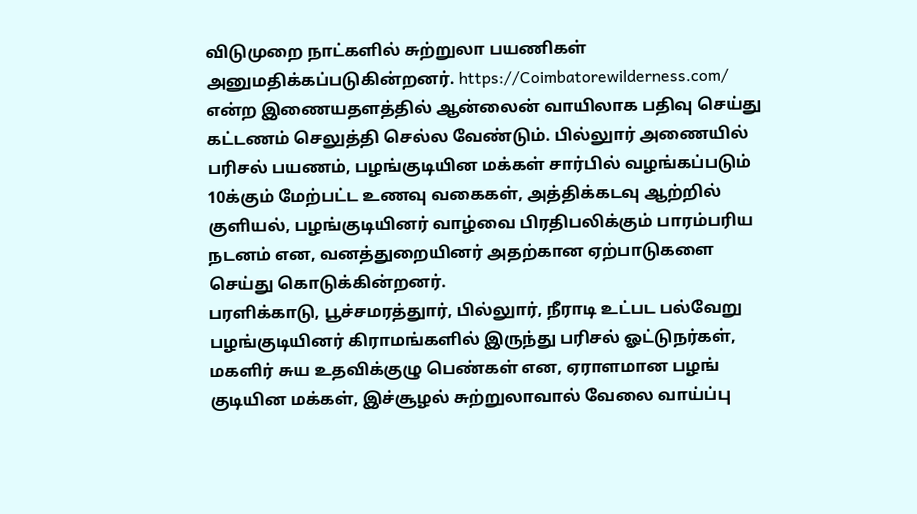விடுமுறை நாட்களில் சுற்றுலா பயணிகள் அனுமதிக்கப்படுகின்றனர். https://Coimbatorewilderness.com/ என்ற இணையதளத்தில் ஆன்லைன் வாயிலாக பதிவு செய்து கட்டணம் செலுத்தி செல்ல வேண்டும். பில்லுார் அணையில் பரிசல் பயணம், பழங்குடியின மக்கள் சார்பில் வழங்கப்படும் 10க்கும் மேற்பட்ட உணவு வகைகள், அத்திக்கடவு ஆற்றில் குளியல், பழங்குடியினர் வாழ்வை பிரதிபலிக்கும் பாரம்பரிய நடனம் என, வனத்துறையினர் அதற்கான ஏற்பாடுகளை செய்து கொடுக்கின்றனர்.
பரளிக்காடு, பூச்சமரத்துார், பில்லுார், நீராடி உட்பட பல்வேறு பழங்குடியினர் கிராமங்களில் இருந்து பரிசல் ஓட்டுநர்கள், மகளிர் சுய உதவிக்குழு பெண்கள் என, ஏராளமான பழங் குடியின மக்கள், இச்சூழல் சுற்றுலாவால் வேலை வாய்ப்பு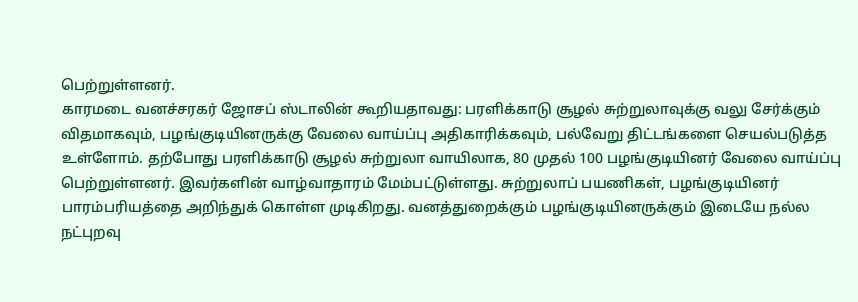பெற்றுள்ளனர்.
காரமடை வனச்சரகர் ஜோசப் ஸ்டாலின் கூறியதாவது: பரளிக்காடு சூழல் சுற்றுலாவுக்கு வலு சேர்க்கும் விதமாகவும், பழங்குடியினருக்கு வேலை வாய்ப்பு அதிகாரிக்கவும், பல்வேறு திட்டங்களை செயல்படுத்த உள்ளோம். தற்போது பரளிக்காடு சூழல் சுற்றுலா வாயிலாக, 80 முதல் 100 பழங்குடியினர் வேலை வாய்ப்பு பெற்றுள்ளனர். இவர்களின் வாழ்வாதாரம் மேம்பட்டுள்ளது. சுற்றுலாப் பயணிகள், பழங்குடியினர் பாரம்பரியத்தை அறிந்துக் கொள்ள முடிகிறது. வனத்துறைக்கும் பழங்குடியினருக்கும் இடையே நல்ல நட்புறவு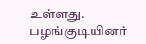உள்ளது.
பழங்குடியினர்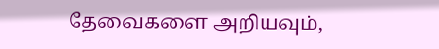தேவைகளை அறியவும்,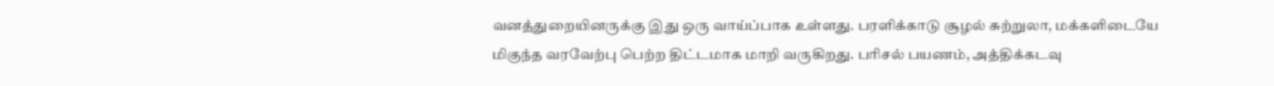வனத்துறையினருக்கு இது ஒரு வாய்ப்பாக உள்ளது. பரளிக்காடு சூழல் சுற்றுலா, மக்களிடையே மிகுந்த வரவேற்பு பெற்ற திட்டமாக மாறி வருகிறது. பரிசல் பயணம், அத்திக்கடவு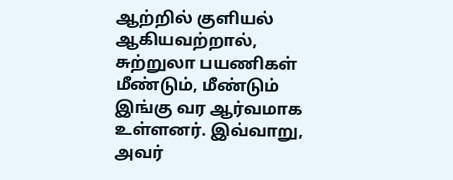ஆற்றில் குளியல் ஆகியவற்றால், சுற்றுலா பயணிகள் மீண்டும், மீண்டும் இங்கு வர ஆர்வமாக உள்ளனர். இவ்வாறு, அவர்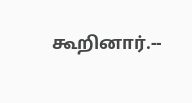கூறினார்.--